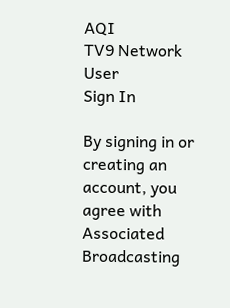AQI
TV9 Network
User
Sign In

By signing in or creating an account, you agree with Associated Broadcasting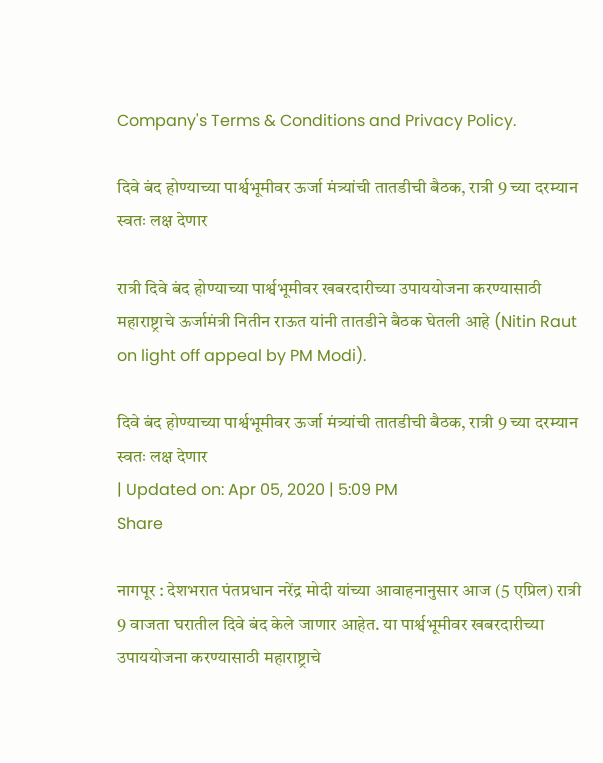Company's Terms & Conditions and Privacy Policy.

दिवे बंद होण्याच्या पार्श्वभूमीवर ऊर्जा मंत्र्यांची तातडीची बैठक, रात्री 9 च्या दरम्यान स्वतः लक्ष देणार

रात्री दिवे बंद होण्याच्या पार्श्वभूमीवर खबरदारीच्या उपाययोजना करण्यासाठी महाराष्ट्राचे ऊर्जामंत्री नितीन राऊत यांनी तातडीने बैठक घेतली आहे (Nitin Raut on light off appeal by PM Modi).

दिवे बंद होण्याच्या पार्श्वभूमीवर ऊर्जा मंत्र्यांची तातडीची बैठक, रात्री 9 च्या दरम्यान स्वतः लक्ष देणार
| Updated on: Apr 05, 2020 | 5:09 PM
Share

नागपूर : देशभरात पंतप्रधान नरेंद्र मोदी यांच्या आवाहनानुसार आज (5 एप्रिल) रात्री 9 वाजता घरातील दिवे बंद केले जाणार आहेत. या पार्श्वभूमीवर खबरदारीच्या उपाययोजना करण्यासाठी महाराष्ट्राचे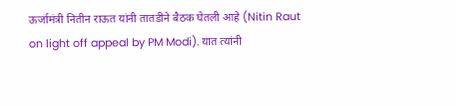ऊर्जामंत्री नितीन राऊत यांनी तातडीने बैठक घेतली आहे (Nitin Raut on light off appeal by PM Modi). यात त्यांनी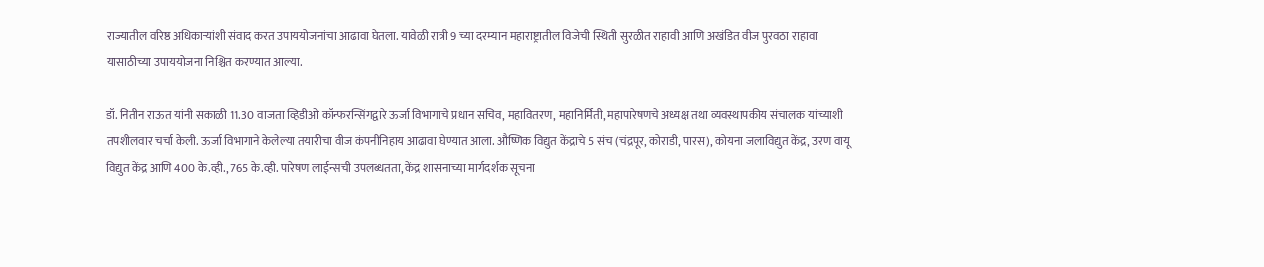राज्यातील वरिष्ठ अधिकाऱ्यांशी संवाद करत उपाययोजनांचा आढावा घेतला. यावेळी रात्री 9 च्या दरम्यान महाराष्ट्रातील विजेची स्थिती सुरळीत राहावी आणि अखंडित वीज पुरवठा राहावा यासाठीच्या उपाययोजना निश्चित करण्यात आल्या.

डॉ. नितीन राऊत यांनी सकाळी 11.30 वाजता व्हिडीओ कॉन्फरन्सिंगद्वारे ऊर्जा विभागाचे प्रधान सचिव, महावितरण, महानिर्मिती, महापारेषणचे अध्यक्ष तथा व्यवस्थापकीय संचालक यांच्याशी तपशीलवार चर्चा केली. ऊर्जा विभागाने केलेल्या तयारीचा वीज कंपनीनिहाय आढावा घेण्यात आला. औष्णिक विद्युत केंद्राचे 5 संच (चंद्रपूर, कोराडी, पारस), कोयना जलाविद्युत केंद्र, उरण वायू विद्युत केंद्र आणि 400 के.व्ही., 765 के.व्ही. पारेषण लाईन्सची उपलब्धतता, केंद्र शासनाच्या मार्गदर्शक सूचना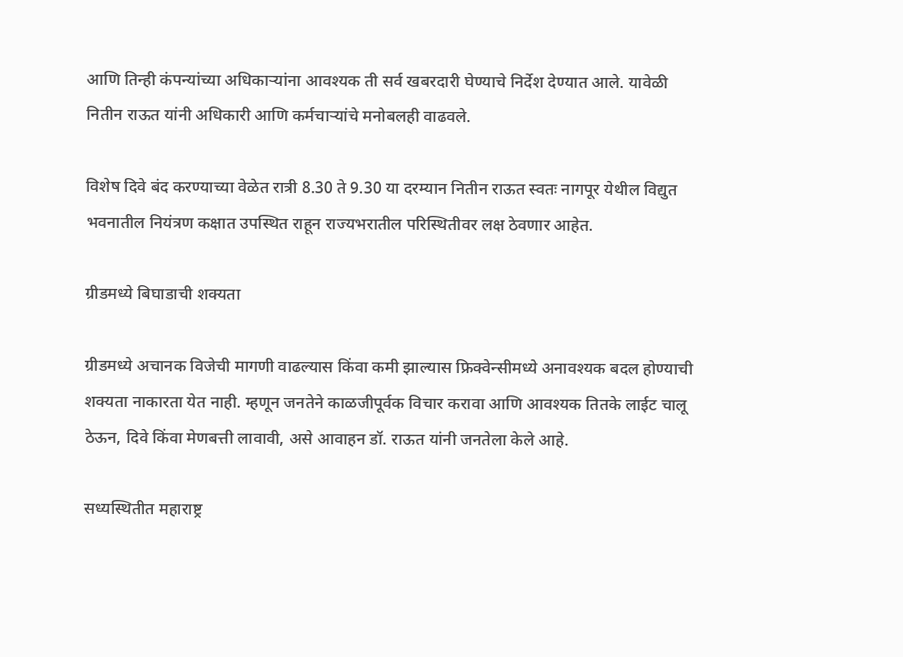आणि तिन्ही कंपन्यांच्या अधिकाऱ्यांना आवश्यक ती सर्व खबरदारी घेण्याचे निर्देश देण्यात आले. यावेळी नितीन राऊत यांनी अधिकारी आणि कर्मचाऱ्यांचे मनोबलही वाढवले.

विशेष दिवे बंद करण्याच्या वेळेत रात्री 8.30 ते 9.30 या दरम्यान नितीन राऊत स्वतः नागपूर येथील विद्युत भवनातील नियंत्रण कक्षात उपस्थित राहून राज्यभरातील परिस्थितीवर लक्ष ठेवणार आहेत.

ग्रीडमध्ये बिघाडाची शक्यता

ग्रीडमध्ये अचानक विजेची मागणी वाढल्यास किंवा कमी झाल्यास फ्रिक्वेन्सीमध्ये अनावश्यक बदल होण्याची शक्यता नाकारता येत नाही. म्हणून जनतेने काळजीपूर्वक विचार करावा आणि आवश्यक तितके लाईट चालू ठेऊन, दिवे किंवा मेणबत्ती लावावी, असे आवाहन डॉ. राऊत यांनी जनतेला केले आहे.

सध्यस्थितीत महाराष्ट्र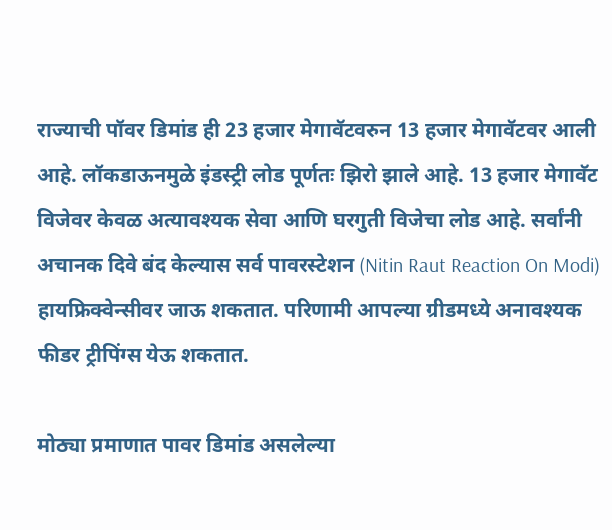राज्याची पॉवर डिमांड ही 23 हजार मेगावॅटवरुन 13 हजार मेगावॅटवर आली आहे. लॉकडाऊनमुळे इंडस्ट्री लोड पूर्णतः झिरो झाले आहे. 13 हजार मेगावॅट विजेवर केवळ अत्यावश्यक सेवा आणि घरगुती विजेचा लोड आहे. सर्वांनी अचानक दिवे बंद केल्यास सर्व पावरस्टेशन (Nitin Raut Reaction On Modi) हायफ्रिक्वेन्सीवर जाऊ शकतात. परिणामी आपल्या ग्रीडमध्ये अनावश्यक फीडर ट्रीपिंग्स येऊ शकतात.

मोठ्या प्रमाणात पावर डिमांड असलेल्या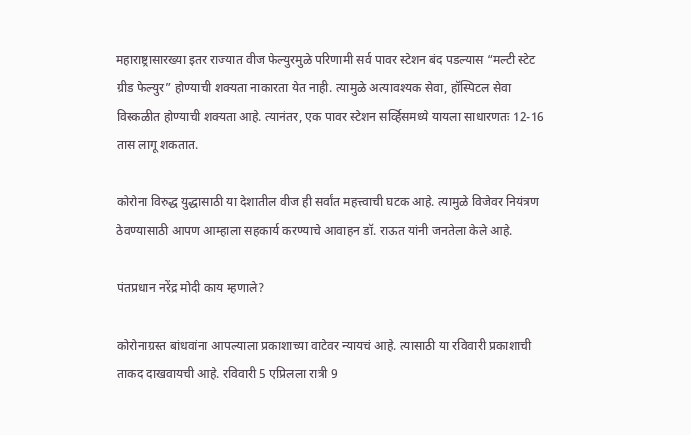महाराष्ट्रासारख्या इतर राज्यात वीज फेल्युरमुळे परिणामी सर्व पावर स्टेशन बंद पडल्यास “मल्टी स्टेट ग्रीड फेल्युर” होण्याची शक्यता नाकारता येत नाही. त्यामुळे अत्यावश्यक सेवा, हॉस्पिटल सेवा विस्कळीत होण्याची शक्यता आहे. त्यानंतर, एक पावर स्टेशन सर्व्हिसमध्ये यायला साधारणतः 12-16 तास लागू शकतात.

कोरोना विरुद्ध युद्धासाठी या देशातील वीज ही सर्वांत महत्त्वाची घटक आहे. त्यामुळे विजेवर नियंत्रण ठेवण्यासाठी आपण आम्हाला सहकार्य करण्याचे आवाहन डॉ. राऊत यांनी जनतेला केले आहे.

पंतप्रधान नरेंद्र मोदी काय म्हणाले?

कोरोनाग्रस्त बांधवांना आपल्याला प्रकाशाच्या वाटेवर न्यायचं आहे. त्यासाठी या रविवारी प्रकाशाची ताकद दाखवायची आहे. रविवारी 5 एप्रिलला रात्री 9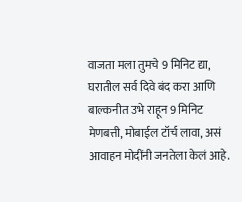वाजता मला तुमचे 9 मिनिट द्या, घरातील सर्व दिवे बंद करा आणि बाल्कनीत उभे राहून 9 मिनिट मेणबत्ती, मोबाईल टॉर्च लावा, असं आवाहन मोदींनी जनतेला केलं आहे.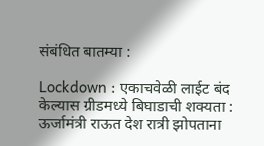संबंधित बातम्या :

Lockdown : एकाचवेळी लाईट बंद केल्यास ग्रीडमध्ये बिघाडाची शक्यता : ऊर्जामंत्री राऊत देश रात्री झोपताना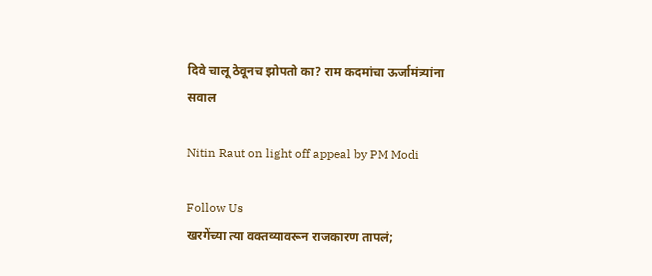दिवे चालू ठेवूनच झोपतो का? राम कदमांचा ऊर्जामंत्र्यांना सवाल

Nitin Raut on light off appeal by PM Modi

Follow Us
खरगेंच्या त्या वक्तव्यावरून राजकारण तापलं;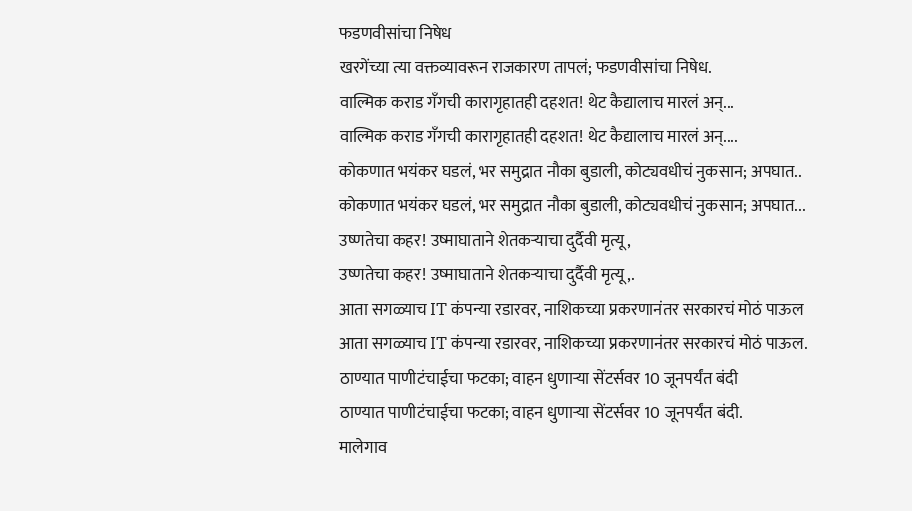फडणवीसांचा निषेध
खरगेंच्या त्या वक्तव्यावरून राजकारण तापलं; फडणवीसांचा निषेध.
वाल्मिक कराड गँगची कारागृहातही दहशत! थेट कैद्यालाच मारलं अन्...
वाल्मिक कराड गँगची कारागृहातही दहशत! थेट कैद्यालाच मारलं अन्....
कोकणात भयंकर घडलं, भर समुद्रात नौका बुडाली, कोट्यवधीचं नुकसान; अपघात..
कोकणात भयंकर घडलं, भर समुद्रात नौका बुडाली, कोट्यवधीचं नुकसान; अपघात...
उष्णतेचा कहर! उष्माघाताने शेतकऱ्याचा दुर्दैवी मृत्यू,
उष्णतेचा कहर! उष्माघाताने शेतकऱ्याचा दुर्दैवी मृत्यू,.
आता सगळ्याच IT कंपन्या रडारवर, नाशिकच्या प्रकरणानंतर सरकारचं मोठं पाऊल
आता सगळ्याच IT कंपन्या रडारवर, नाशिकच्या प्रकरणानंतर सरकारचं मोठं पाऊल.
ठाण्यात पाणीटंचाईचा फटका; वाहन धुणाऱ्या सेंटर्सवर 10 जूनपर्यंत बंदी
ठाण्यात पाणीटंचाईचा फटका; वाहन धुणाऱ्या सेंटर्सवर 10 जूनपर्यंत बंदी.
मालेगाव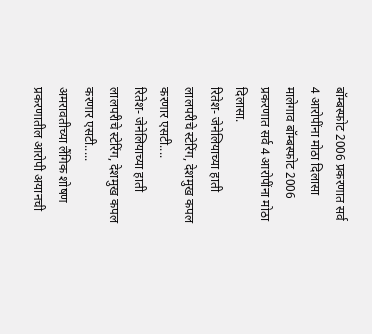बॉम्बस्फोट 2006 प्रकरणात सर्व 4 आरोपींना मोठा दिलासा
मालेगाव बॉम्बस्फोट 2006 प्रकरणात सर्व 4 आरोपींना मोठा दिलासा.
रितेश- जेनेलियाच्या हाती लालपरीचे स्टेरिंग, देशमुख कपल करणार एसटी....
रितेश- जेनेलियाच्या हाती लालपरीचे स्टेरिंग, देशमुख कपल करणार एसटी.....
अमरावतीच्या लैंगिक शोषण प्रकरणातील आरोपी अयानची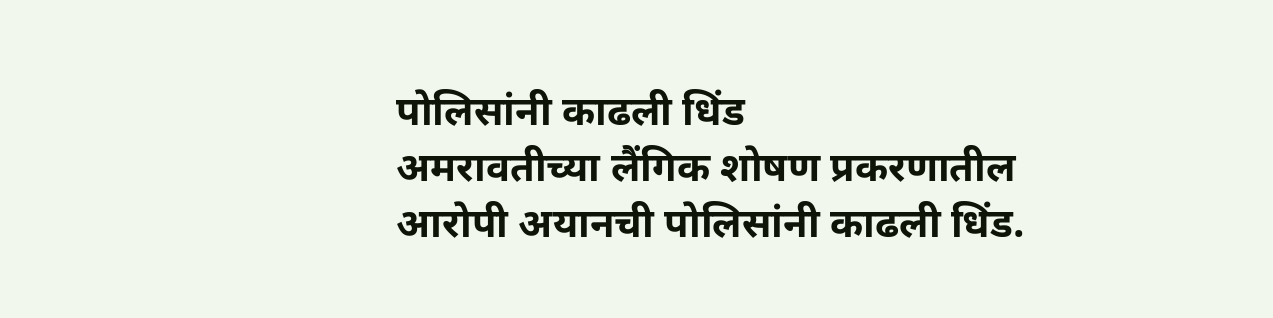पोलिसांनी काढली धिंड
अमरावतीच्या लैंगिक शोषण प्रकरणातील आरोपी अयानची पोलिसांनी काढली धिंड.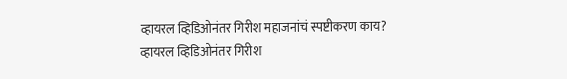व्हायरल व्हिडिओनंतर गिरीश महाजनांचं स्पष्टीकरण काय?
व्हायरल व्हिडिओनंतर गिरीश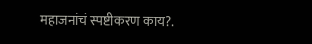महाजनांचं स्पष्टीकरण काय?.